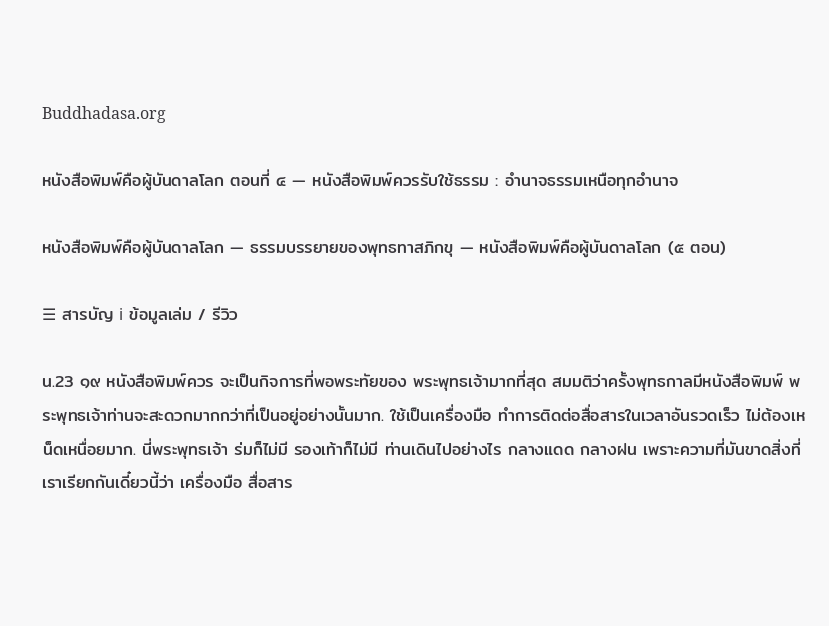Buddhadasa.org

หนังสือพิมพ์คือผู้บันดาลโลก ตอนที่ ๔ — หนังสือพิมพ์ควรรับใช้ธรรม : อำนาจธรรมเหนือทุกอำนาจ

หนังสือพิมพ์คือผู้บันดาลโลก — ธรรมบรรยายของพุทธทาสภิกขุ — หนังสือพิมพ์คือผู้บันดาลโลก (๕ ตอน)

☰ สารบัญ ℹ ข้อมูลเล่ม / รีวิว

น.23 ๑๙ หนังสือพิมพ์ควร จะเป็นกิจการที่พอพระทัยของ พระพุทธเจ้ามากที่สุด สมมติว่าครั้งพุทธกาลมีหนังสือพิมพ์ พระพุทธเจ้าท่านจะสะดวกมากกว่าที่เป็นอยู่อย่างนั้นมาก. ใช้เป็นเครื่องมือ ทำการติดต่อสื่อสารในเวลาอันรวดเร็ว ไม่ต้องเหน็ดเหนื่อยมาก. นี่พระพุทธเจ้า ร่มก็ไม่มี รองเท้าก็ไม่มี ท่านเดินไปอย่างไร กลางแดด กลางฝน เพราะความที่มันขาดสิ่งที่เราเรียกกันเดี๋ยวนี้ว่า เครื่องมือ สื่อสาร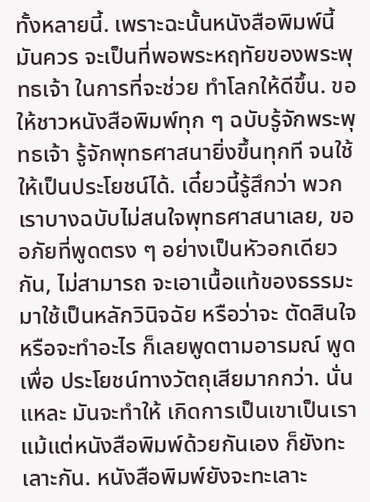ทั้งหลายนี้. เพราะฉะนั้นหนังสือพิมพ์นี้ มันควร จะเป็นที่พอพระหฤทัยของพระพุทธเจ้า ในการที่จะช่วย ทำโลกให้ดีขึ้น. ขอให้ชาวหนังสือพิมพ์ทุก ๆ ฉบับรู้จักพระพุทธเจ้า รู้จักพุทธศาสนายิ่งขึ้นทุกที จนใช้ให้เป็นประโยชน์ได้. เดี๋ยวนี้รู้สึกว่า พวกเราบางฉบับไม่สนใจพุทธศาสนาเลย, ขออภัยที่พูดตรง ๆ อย่างเป็นหัวอกเดียวกัน, ไม่สามารถ จะเอาเนื้อแท้ของธรรมะมาใช้เป็นหลักวินิจฉัย หรือว่าจะ ตัดสินใจ หรือจะทำอะไร ก็เลยพูดตามอารมณ์ พูดเพื่อ ประโยชน์ทางวัตถุเสียมากกว่า. นั่นแหละ มันจะทำให้ เกิดการเป็นเขาเป็นเรา แม้แต่หนังสือพิมพ์ด้วยกันเอง ก็ยังทะเลาะกัน. หนังสือพิมพ์ยังจะทะเลาะ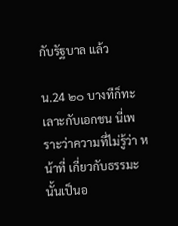กับรัฐบาล แล้ว

น.24 ๒๐ บางทีก็ทะเลาะกับเอกชน นี่เพราะว่าความที่ไม่รู้ว่า หน้าที่ เกี่ยวกับธรรมะ นั้นเป็นอ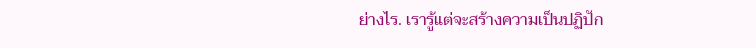ย่างไร. เรารู้แต่จะสร้างความเป็นปฏิปัก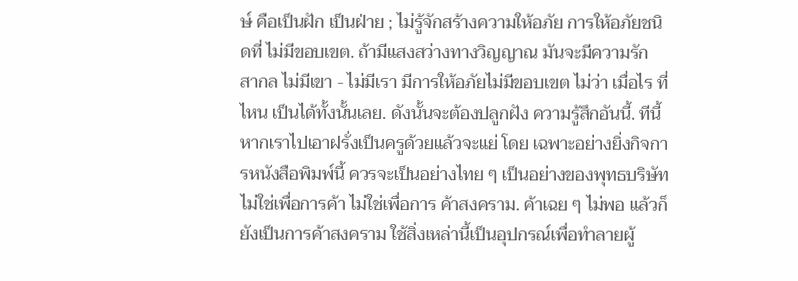ษ์ คือเป็นฝัก เป็นฝ่าย ; ไม่รู้จักสร้างความให้อภัย การให้อภัยชนิดที่ ไม่มีขอบเขต. ถ้ามีแสงสว่างทางวิญญาณ มันจะมีความรัก สากล ไม่มีเขา - ไม่มีเรา มีการให้อภัยไม่มีขอบเขต ไม่ว่า เมื่อไร ที่ไหน เป็นได้ทั้งนั้นเลย. ดังนั้นจะต้องปลูกฝัง ความรู้สึกอันนี้. ทีนี้ หากเราไปเอาฝรั่งเป็นครูด้วยแล้วจะแย่ โดย เฉพาะอย่างยิ่งกิจการหนังสือพิมพ์นี้ ควรจะเป็นอย่างไทย ๆ เป็นอย่างของพุทธบริษัท ไม่ใช่เพื่อการค้า ไม่ใช่เพื่อการ ค้าสงคราม. ค้าเฉย ๆ ไม่พอ แล้วก็ยังเป็นการค้าสงคราม ใช้สิ่งเหล่านี้เป็นอุปกรณ์เพื่อทำลายผู้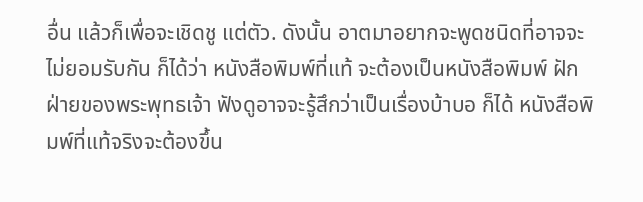อื่น แล้วก็เพื่อจะเชิดชู แต่ตัว. ดังนั้น อาตมาอยากจะพูดชนิดที่อาจจะไม่ยอมรับกัน ก็ได้ว่า หนังสือพิมพ์ที่แท้ จะต้องเป็นหนังสือพิมพ์ ฝักฝ่ายของพระพุทธเจ้า ฟังดูอาจจะรู้สึกว่าเป็นเรื่องบ้าบอ ก็ได้ หนังสือพิมพ์ที่แท้จริงจะต้องขึ้น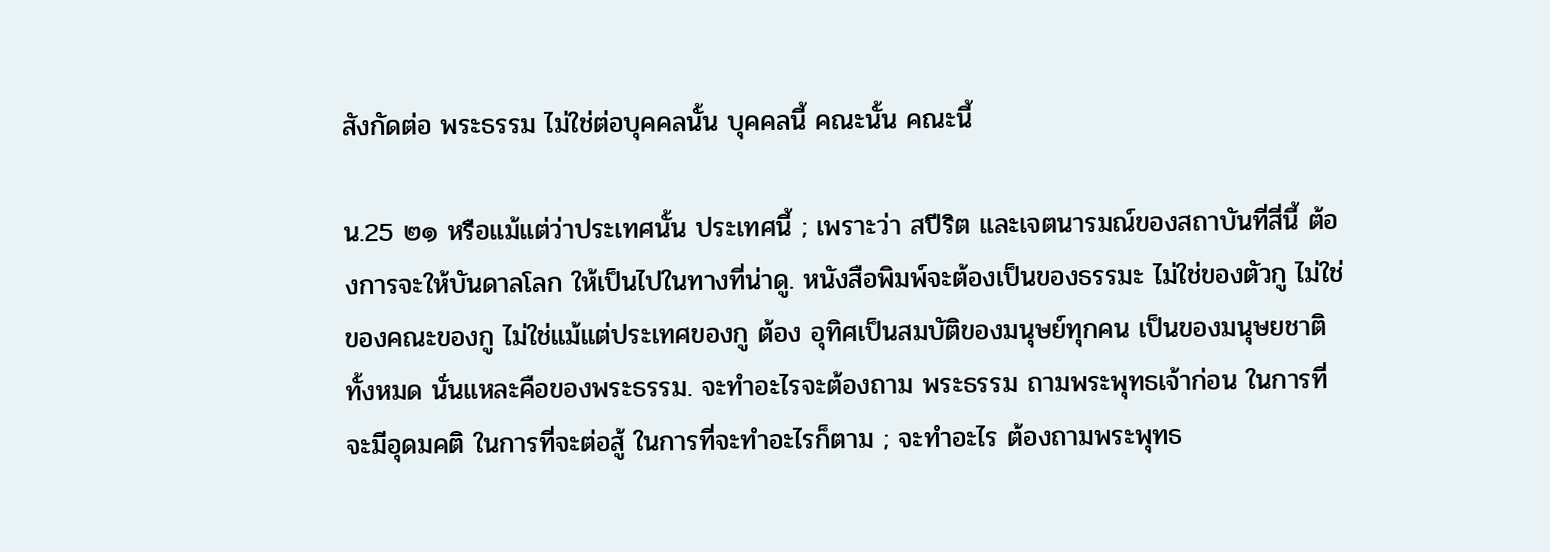สังกัดต่อ พระธรรม ไม่ใช่ต่อบุคคลนั้น บุคคลนี้ คณะนั้น คณะนี้

น.25 ๒๑ หรือแม้แต่ว่าประเทศนั้น ประเทศนี้ ; เพราะว่า สปีริต และเจตนารมณ์ของสถาบันที่สี่นี้ ต้องการจะให้บันดาลโลก ให้เป็นไปในทางที่น่าดู. หนังสือพิมพ์จะต้องเป็นของธรรมะ ไม่ใช่ของตัวกู ไม่ใช่ของคณะของกู ไม่ใช่แม้แต่ประเทศของกู ต้อง อุทิศเป็นสมบัติของมนุษย์ทุกคน เป็นของมนุษยชาติ ทั้งหมด นั่นแหละคือของพระธรรม. จะทำอะไรจะต้องถาม พระธรรม ถามพระพุทธเจ้าก่อน ในการที่จะมีอุดมคติ ในการที่จะต่อสู้ ในการที่จะทำอะไรก็ตาม ; จะทำอะไร ต้องถามพระพุทธ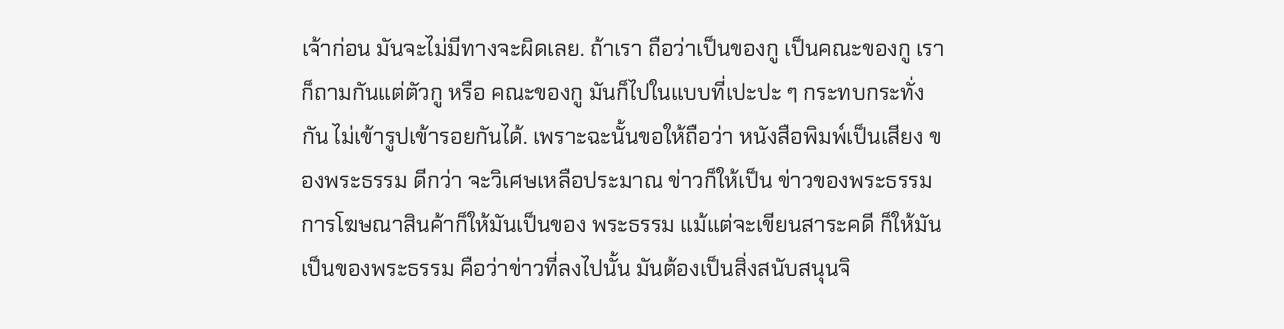เจ้าก่อน มันจะไม่มีทางจะผิดเลย. ถ้าเรา ถือว่าเป็นของกู เป็นคณะของกู เราก็ถามกันแต่ตัวกู หรือ คณะของกู มันก็ไปในแบบที่เปะปะ ๆ กระทบกระทั่งกัน ไม่เข้ารูปเข้ารอยกันได้. เพราะฉะนั้นขอให้ถือว่า หนังสือพิมพ์เป็นเสียง ของพระธรรม ดีกว่า จะวิเศษเหลือประมาณ ข่าวก็ให้เป็น ข่าวของพระธรรม การโฆษณาสินค้าก็ให้มันเป็นของ พระธรรม แม้แต่จะเขียนสาระคดี ก็ให้มันเป็นของพระธรรม คือว่าข่าวที่ลงไปนั้น มันต้องเป็นสิ่งสนับสนุนจิ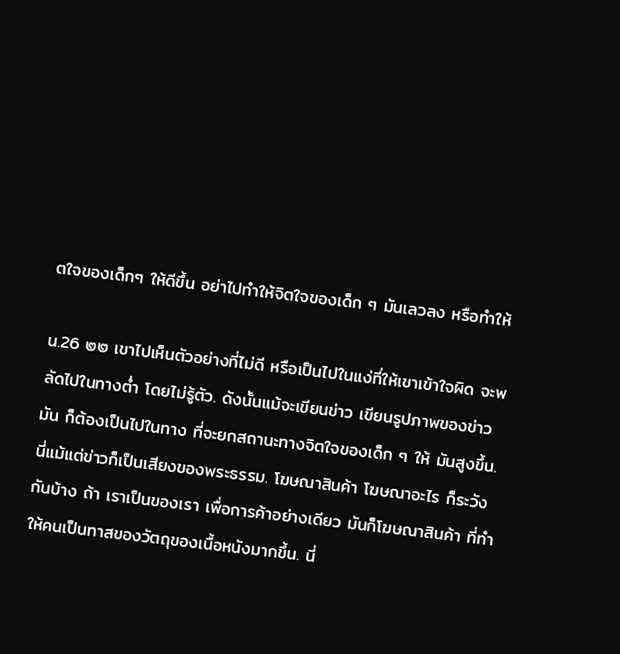ตใจของเด็กๆ ให้ดีขึ้น อย่าไปทำให้จิตใจของเด็ก ๆ มันเลวลง หรือทำให้

น.26 ๒๒ เขาไปเห็นตัวอย่างที่ไม่ดี หรือเป็นไปในแง่ที่ให้เขาเข้าใจผิด จะพลัดไปในทางต่ำ โดยไม่รู้ตัว. ดังนั้นแม้จะเขียนข่าว เขียนรูปภาพของข่าว มัน ก็ต้องเป็นไปในทาง ที่จะยกสถานะทางจิตใจของเด็ก ๆ ให้ มันสูงขึ้น. นี่แม้แต่ข่าวก็เป็นเสียงของพระธรรม. โฆษณาสินค้า โฆษณาอะไร ก็ระวังกันบ้าง ถ้า เราเป็นของเรา เพื่อการค้าอย่างเดียว มันก็โฆษณาสินค้า ที่ทำให้คนเป็นทาสของวัตถุของเนื้อหนังมากขึ้น. นี่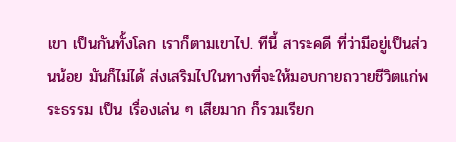เขา เป็นกันทั้งโลก เราก็ตามเขาไป. ทีนี้ สาระคดี ที่ว่ามีอยู่เป็นส่วนน้อย มันก็ไม่ได้ ส่งเสริมไปในทางที่จะให้มอบกายถวายชีวิตแก่พระธรรม เป็น เรื่องเล่น ๆ เสียมาก ก็รวมเรียก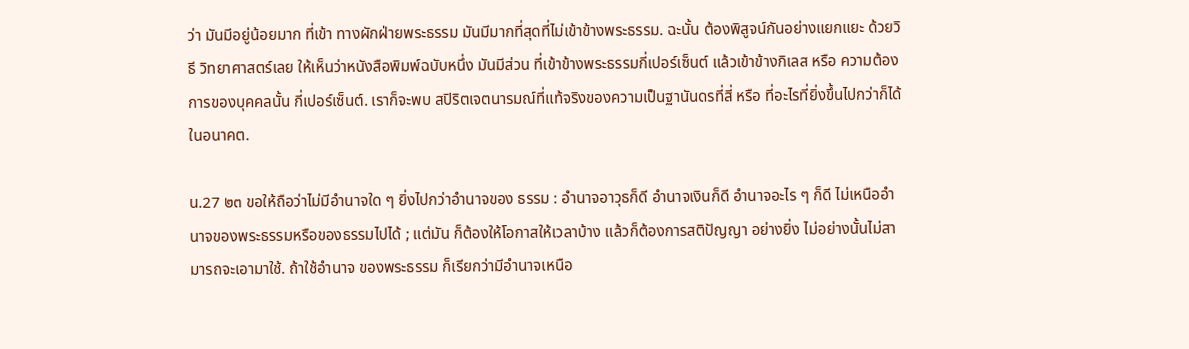ว่า มันมีอยู่น้อยมาก ที่เข้า ทางผักฝ่ายพระธรรม มันมีมากที่สุดที่ไม่เข้าข้างพระธรรม. ฉะนั้น ต้องพิสูจน์กันอย่างแยกแยะ ด้วยวิธี วิทยาศาสตร์เลย ให้เห็นว่าหนังสือพิมพ์ฉบับหนึ่ง มันมีส่วน ที่เข้าข้างพระธรรมกี่เปอร์เซ็นต์ แล้วเข้าข้างกิเลส หรือ ความต้องการของบุคคลนั้น กี่เปอร์เซ็นต์. เราก็จะพบ สปิริตเจตนารมณ์ที่แท้จริงของความเป็นฐานันดรที่สี่ หรือ ที่อะไรที่ยิ่งขึ้นไปกว่าก็ได้ในอนาคต.

น.27 ๒๓ ขอให้ถือว่าไม่มีอำนาจใด ๆ ยิ่งไปกว่าอำนาจของ ธรรม : อำนาจอาวุธก็ดี อำนาจเงินก็ดี อำนาจอะไร ๆ ก็ดี ไม่เหนืออำนาจของพระธรรมหรือของธรรมไปได้ ; แต่มัน ก็ต้องให้โอกาสให้เวลาบ้าง แล้วก็ต้องการสติปัญญา อย่างยิ่ง ไม่อย่างนั้นไม่สามารถจะเอามาใช้. ถ้าใช้อำนาจ ของพระธรรม ก็เรียกว่ามีอำนาจเหนือ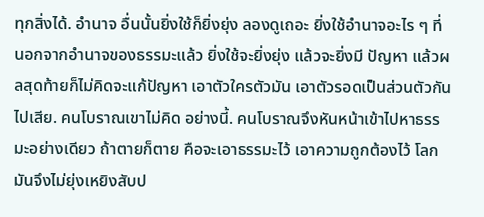ทุกสิ่งได้. อำนาจ อื่นนั้นยิ่งใช้ก็ยิ่งยุ่ง ลองดูเถอะ ยิ่งใช้อำนาจอะไร ๆ ที่ นอกจากอำนาจของธรรมะแล้ว ยิ่งใช้จะยิ่งยุ่ง แล้วจะยิ่งมี ปัญหา แล้วผลสุดท้ายก็ไม่คิดจะแก้ปัญหา เอาตัวใครตัวมัน เอาตัวรอดเป็นส่วนตัวกันไปเสีย. คนโบราณเขาไม่คิด อย่างนี้. คนโบราณจึงหันหน้าเข้าไปหาธรรมะอย่างเดียว ถ้าตายก็ตาย คือจะเอาธรรมะไว้ เอาความถูกต้องไว้ โลก มันจึงไม่ยุ่งเหยิงสับป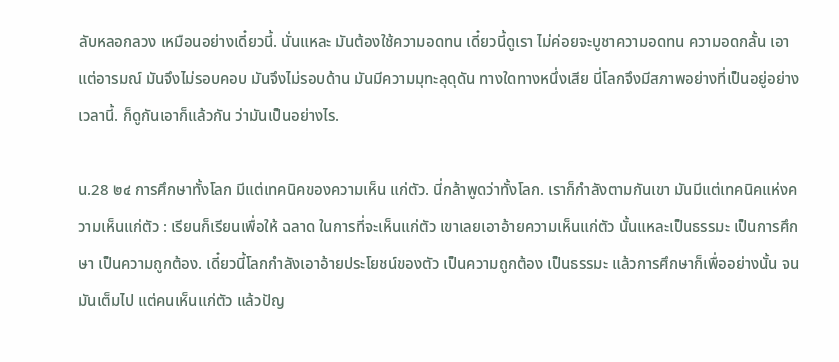ลับหลอกลวง เหมือนอย่างเดี๋ยวนี้. นั่นแหละ มันต้องใช้ความอดทน เดี๋ยวนี้ดูเรา ไม่ค่อยจะบูชาความอดทน ความอดกลั้น เอาแต่อารมณ์ มันจึงไม่รอบคอบ มันจึงไม่รอบด้าน มันมีความมุทะลุดุดัน ทางใดทางหนึ่งเสีย นี่โลกจึงมีสภาพอย่างที่เป็นอยู่อย่าง เวลานี้. ก็ดูกันเอาก็แล้วกัน ว่ามันเป็นอย่างไร.

น.28 ๒๔ การศึกษาทั้งโลก มีแต่เทคนิคของความเห็น แก่ตัว. นี่กล้าพูดว่าทั้งโลก. เราก็กำลังตามกันเขา มันมีแต่เทคนิคแห่งความเห็นแก่ตัว : เรียนก็เรียนเพื่อให้ ฉลาด ในการที่จะเห็นแก่ตัว เขาเลยเอาอ้ายความเห็นแก่ตัว นั้นแหละเป็นธรรมะ เป็นการศึกษา เป็นความถูกต้อง. เดี๋ยวนี้โลกกำลังเอาอ้ายประโยชน์ของตัว เป็นความถูกต้อง เป็นธรรมะ แล้วการศึกษาก็เพื่ออย่างนั้น จนมันเต็มไป แต่คนเห็นแก่ตัว แล้วปัญ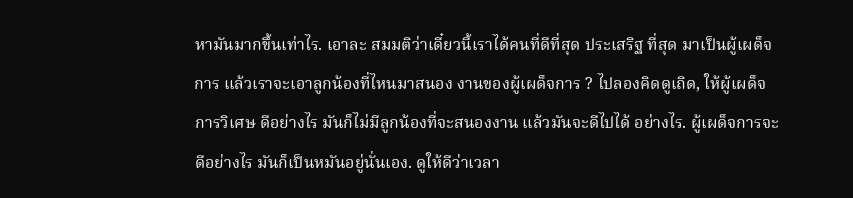หามันมากขึ้นเท่าไร. เอาละ สมมติว่าเดี๋ยวนี้เราได้คนที่ดีที่สุด ประเสริฐ ที่สุด มาเป็นผู้เผด็จการ แล้วเราจะเอาลูกน้องที่ไหนมาสนอง งานของผู้เผด็จการ ? ไปลองคิดดูเถิด, ให้ผู้เผด็จการวิเศษ ดีอย่างไร มันก็ไม่มีลูกน้องที่จะสนองงาน แล้วมันจะดีไปได้ อย่างไร. ผู้เผด็จการจะดีอย่างไร มันก็เป็นหมันอยู่นั่นเอง. ดูให้ดีว่าเวลา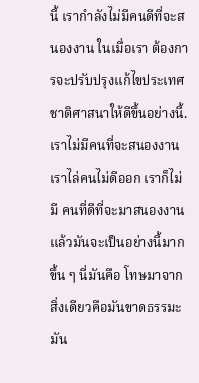นี้ เรากำลังไม่มีคนดีที่จะสนองงาน ในเมื่อเรา ต้องการจะปรับปรุงแก้ไขประเทศชาติศาสนาให้ดีขึ้นอย่างนี้. เราไม่มีคนที่จะสนองงาน เราไล่คนไม่ดีออก เราก็ไม่มี คนที่ดีที่จะมาสนองงาน แล้วมันจะเป็นอย่างนี้มากขึ้น ๆ นี่มันคือ โทษมาจากสิ่งเดียวคือมันขาดธรรมะ มัน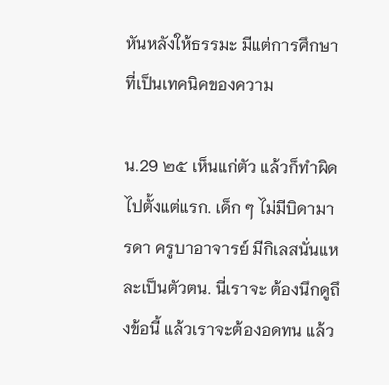หันหลังให้ธรรมะ มีแต่การศึกษาที่เป็นเทคนิคของความ

น.29 ๒๕ เห็นแก่ตัว แล้วก็ทำผิดไปตั้งแต่แรก. เด็ก ๆ ไม่มีบิดามารดา ครูบาอาจารย์ มีกิเลสนั่นแหละเป็นตัวตน. นี่เราจะ ต้องนึกดูถึงข้อนี้ แล้วเราจะต้องอดทน แล้ว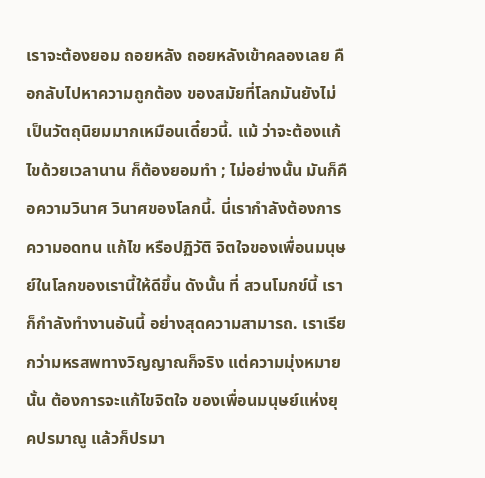เราจะต้องยอม ถอยหลัง ถอยหลังเข้าคลองเลย คือกลับไปหาความถูกต้อง ของสมัยที่โลกมันยังไม่เป็นวัตถุนิยมมากเหมือนเดี๋ยวนี้. แม้ ว่าจะต้องแก้ไขด้วยเวลานาน ก็ต้องยอมทำ ; ไม่อย่างนั้น มันก็คือความวินาศ วินาศของโลกนี้. นี่เรากำลังต้องการความอดทน แก้ไข หรือปฏิวัติ จิตใจของเพื่อนมนุษย์ในโลกของเรานี้ให้ดีขึ้น ดังนั้น ที่ สวนโมกข์นี้ เราก็กำลังทำงานอันนี้ อย่างสุดความสามารถ. เราเรียกว่ามหรสพทางวิญญาณก็จริง แต่ความมุ่งหมายนั้น ต้องการจะแก้ไขจิตใจ ของเพื่อนมนุษย์แห่งยุคปรมาณู แล้วก็ปรมา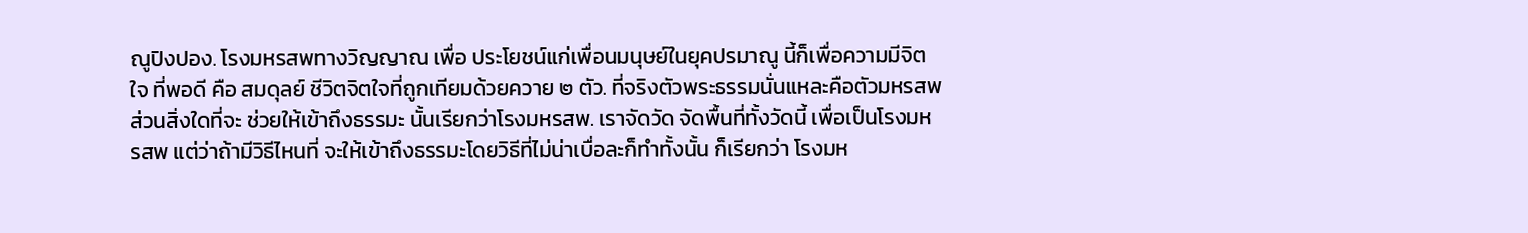ณูปิงปอง. โรงมหรสพทางวิญญาณ เพื่อ ประโยชน์แก่เพื่อนมนุษย์ในยุคปรมาณู นี้ก็เพื่อความมีจิตใจ ที่พอดี คือ สมดุลย์ ชีวิตจิตใจที่ถูกเทียมด้วยควาย ๒ ตัว. ที่จริงตัวพระธรรมนั่นแหละคือตัวมหรสพ ส่วนสิ่งใดที่จะ ช่วยให้เข้าถึงธรรมะ นั้นเรียกว่าโรงมหรสพ. เราจัดวัด จัดพื้นที่ทั้งวัดนี้ เพื่อเป็นโรงมหรสพ แต่ว่าถ้ามีวิธีไหนที่ จะให้เข้าถึงธรรมะโดยวิธีที่ไม่น่าเบื่อละก็ทำทั้งนั้น ก็เรียกว่า โรงมห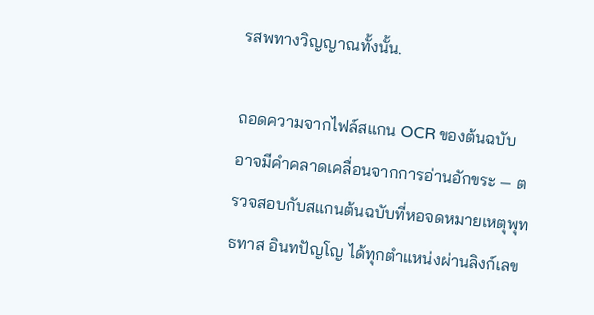รสพทางวิญญาณทั้งนั้น.

ถอดความจากไฟล์สแกน OCR ของต้นฉบับ อาจมีคำคลาดเคลื่อนจากการอ่านอักขระ — ตรวจสอบกับสแกนต้นฉบับที่หอจดหมายเหตุพุทธทาส อินทปัญโญ ได้ทุกตำแหน่งผ่านลิงก์เลข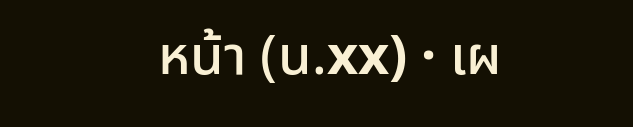หน้า (น.xx) · เผ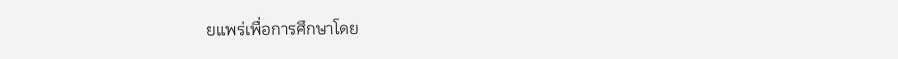ยแพร่เพื่อการศึกษาโดย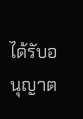ได้รับอนุญาต